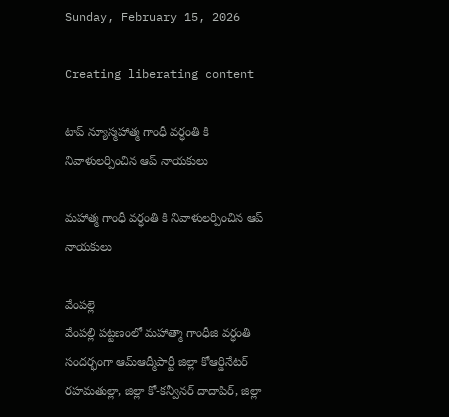Sunday, February 15, 2026

Creating liberating content

టాప్ న్యూస్మహాత్మ గాంధీ వర్ధంతి కి నివాళులర్పించిన ఆప్ నాయకులు

మహాత్మ గాంధీ వర్ధంతి కి నివాళులర్పించిన ఆప్ నాయకులు

వేంపల్లె
వేంపల్లి పట్టణంలో మహాత్మా గాంధీజి వర్ధంతి సందర్భంగా ఆమ్ఆద్మీపార్టీ జిల్లా కోఆర్డినేటర్ రహమతుల్లా, జిల్లా కో-కన్వీనర్ దాదాపిర్, జిల్లా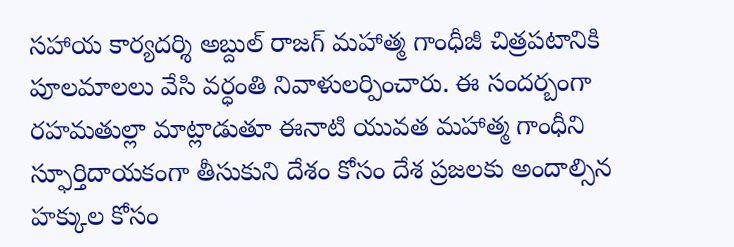సహాయ కార్యదర్శి అబ్దుల్ రాజగ్ మహాత్మ గాంధీజీ చిత్రపటానికి పూలమాలలు వేసి వర్ధంతి నివాళులర్పించారు. ఈ సందర్బంగా రహమతుల్లా మాట్లాడుతూ ఈనాటి యువత మహాత్మ గాంధీని స్ఫూర్తిదాయకంగా తీసుకుని దేశం కోసం దేశ ప్రజలకు అందాల్సిన హక్కుల కోసం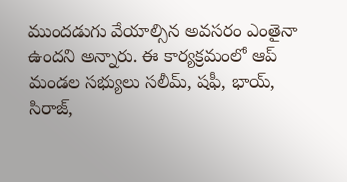ముందడుగు వేయాల్సిన అవసరం ఎంతైనా ఉందని అన్నారు. ఈ కార్యక్రమంలో ఆప్ మండల సభ్యులు సలీమ్, షఫీ, భాయ్, సిరాజ్,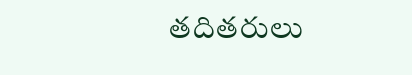తదితరులు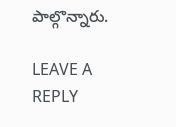పాల్గొన్నారు.

LEAVE A REPLY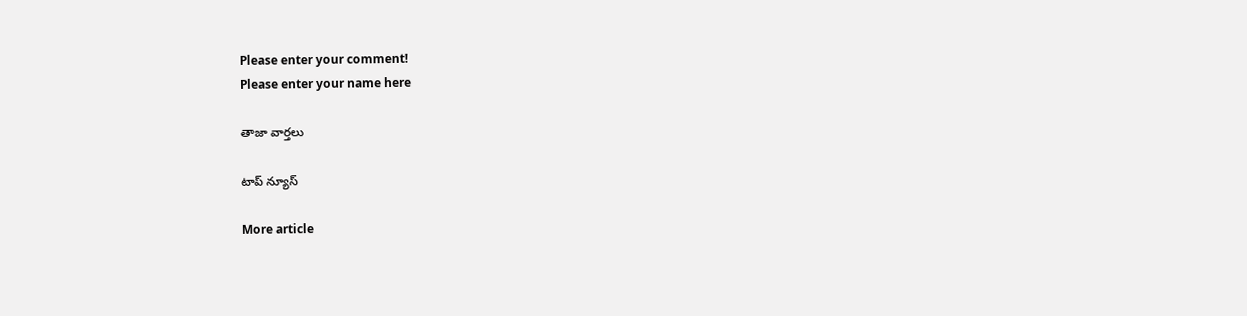Please enter your comment!
Please enter your name here

తాజా వార్తలు

టాప్ న్యూస్

More article